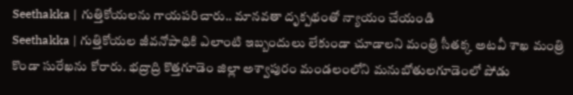Seethakka | గుత్తికోయలను గాయపరిచారు.. మానవతా దృక్పథంతో న్యాయం చేయండి
Seethakka | గుత్తికోయల జీవనోపాధికి ఎలాంటి ఇబ్బందులు లేకుండా చూడాలని మంత్రి సీతక్క అటవీ శాఖ మంత్రి కొండా సురేఖను కోరారు. భద్రాద్రి కొత్తగూడెం జిల్లా అశ్వాపురం మండలంలోని మనుబోతులగూడెంలో పోడు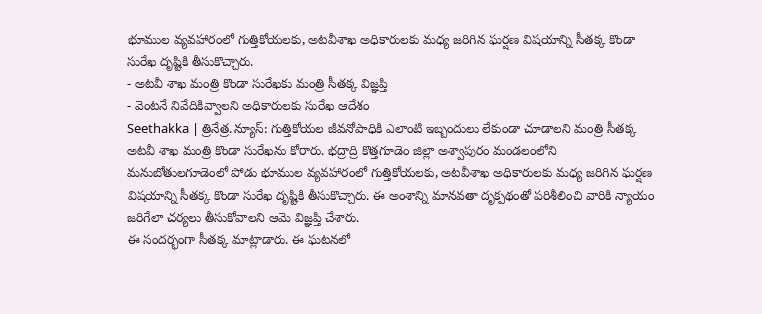భూముల వ్యవహారంలో గుత్తికోయలకు, అటవీశాఖ అధికారులకు మధ్య జరిగిన ఘర్షణ విషయాన్ని సీతక్క కొండా సురేఖ దృష్టికి తీసుకొచ్చారు.
- అటవీ శాఖ మంత్రి కొండా సురేఖకు మంత్రి సీతక్క విజ్ఞప్తి
- వెంటనే నివేదికివ్వాలని అధికారులకు సురేఖ ఆదేశం
Seethakka | త్రినేత్ర.న్యూస్: గుత్తికోయల జీవనోపాధికి ఎలాంటి ఇబ్బందులు లేకుండా చూడాలని మంత్రి సీతక్క అటవీ శాఖ మంత్రి కొండా సురేఖను కోరారు. భద్రాద్రి కొత్తగూడెం జిల్లా అశ్వాపురం మండలంలోని మనుబోతులగూడెంలో పోడు భూముల వ్యవహారంలో గుత్తికోయలకు, అటవీశాఖ అధికారులకు మధ్య జరిగిన ఘర్షణ విషయాన్ని సీతక్క కొండా సురేఖ దృష్టికి తీసుకొచ్చారు. ఈ అంశాన్ని మానవతా దృక్పథంతో పరిశీలించి వారికి న్యాయం జరిగేలా చర్యలు తీసుకోవాలని ఆమె విజ్ఞప్తి చేశారు.
ఈ సందర్భంగా సీతక్క మాట్లాడారు. ఈ ఘటనలో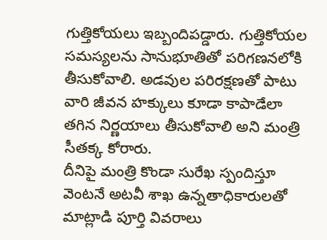గుత్తికోయలు ఇబ్బందిపడ్డారు. గుత్తికోయల సమస్యలను సానుభూతితో పరిగణనలోకి తీసుకోవాలి. అడవుల పరిరక్షణతో పాటు వారి జీవన హక్కులు కూడా కాపాడేలా తగిన నిర్ణయాలు తీసుకోవాలి అని మంత్రి సీతక్క కోరారు.
దీనిపై మంత్రి కొండా సురేఖ స్పందిస్తూ వెంటనే అటవీ శాఖ ఉన్నతాధికారులతో మాట్లాడి పూర్తి వివరాలు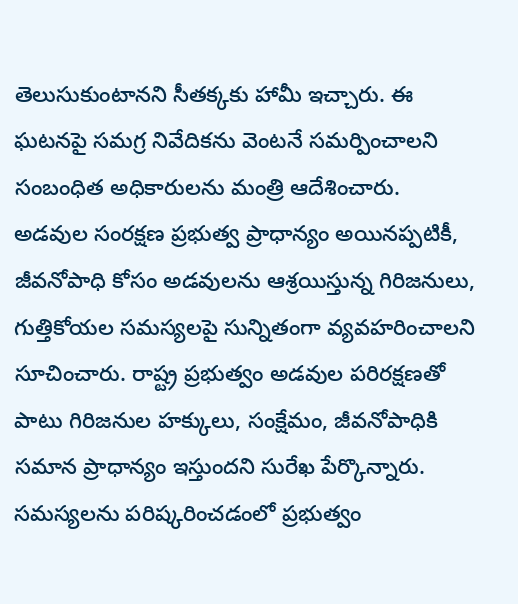తెలుసుకుంటానని సీతక్కకు హామీ ఇచ్చారు. ఈ ఘటనపై సమగ్ర నివేదికను వెంటనే సమర్పించాలని సంబంధిత అధికారులను మంత్రి ఆదేశించారు. అడవుల సంరక్షణ ప్రభుత్వ ప్రాధాన్యం అయినప్పటికీ, జీవనోపాధి కోసం అడవులను ఆశ్రయిస్తున్న గిరిజనులు, గుత్తికోయల సమస్యలపై సున్నితంగా వ్యవహరించాలని సూచించారు. రాష్ట్ర ప్రభుత్వం అడవుల పరిరక్షణతో పాటు గిరిజనుల హక్కులు, సంక్షేమం, జీవనోపాధికి సమాన ప్రాధాన్యం ఇస్తుందని సురేఖ పేర్కొన్నారు. సమస్యలను పరిష్కరించడంలో ప్రభుత్వం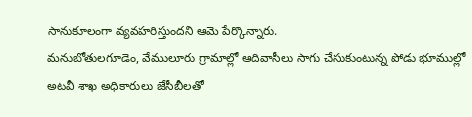సానుకూలంగా వ్యవహరిస్తుందని ఆమె పేర్కొన్నారు.
మనుబోతులగూడెం, వేములూరు గ్రామాల్లో ఆదివాసీలు సాగు చేసుకుంటున్న పోడు భూముల్లో అటవీ శాఖ అధికారులు జేసీబీలతో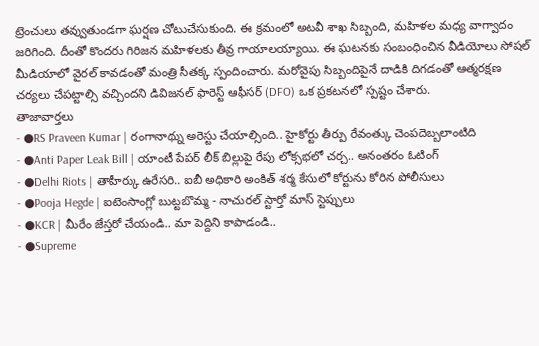ట్రెంచులు తవ్వుతుండగా ఘర్షణ చోటుచేసుకుంది. ఈ క్రమంలో అటవీ శాఖ సిబ్బంది, మహిళల మధ్య వాగ్వాదం జరిగింది. దీంతో కొందరు గిరిజన మహిళలకు తీవ్ర గాయాలయ్యాయి. ఈ ఘటనకు సంబంధించిన వీడియోలు సోషల్ మీడియాలో వైరల్ కావడంతో మంత్రి సీతక్క స్పందించారు. మరోవైపు సిబ్బందిపైనే దాడికి దిగడంతో ఆత్మరక్షణ చర్యలు చేపట్టాల్సి వచ్చిందని డివిజనల్ ఫారెస్ట్ ఆఫీసర్ (DFO) ఒక ప్రకటనలో స్పష్టం చేశారు.
తాజావార్తలు
- ●RS Praveen Kumar | రంగానాథ్ను అరెస్టు చేయాల్సింది.. హైకోర్టు తీర్పు రేవంత్కు చెంపదెబ్బలాంటిది
- ●Anti Paper Leak Bill | యాంటీ పేపర్ లీక్ బిల్లుపై రేపు లోక్సభలో చర్చ.. అనంతరం ఓటింగ్
- ●Delhi Riots | తాహీర్కు ఉరేసరి.. ఐబీ అధికారి అంకిత్ శర్మ కేసులో కోర్టును కోరిన పోలీసులు
- ●Pooja Hegde | ఐటెంసాంగ్లో బుట్టబొమ్మ - నాచురల్ స్టార్తో మాస్ స్టెప్పులు
- ●KCR | మీరేం జేస్తరో చేయండి.. మా పెద్దిని కాపాడండి..
- ●Supreme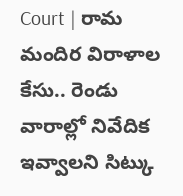Court | రామ మందిర విరాళాల కేసు.. రెండు వారాల్లో నివేదిక ఇవ్వాలని సిట్కు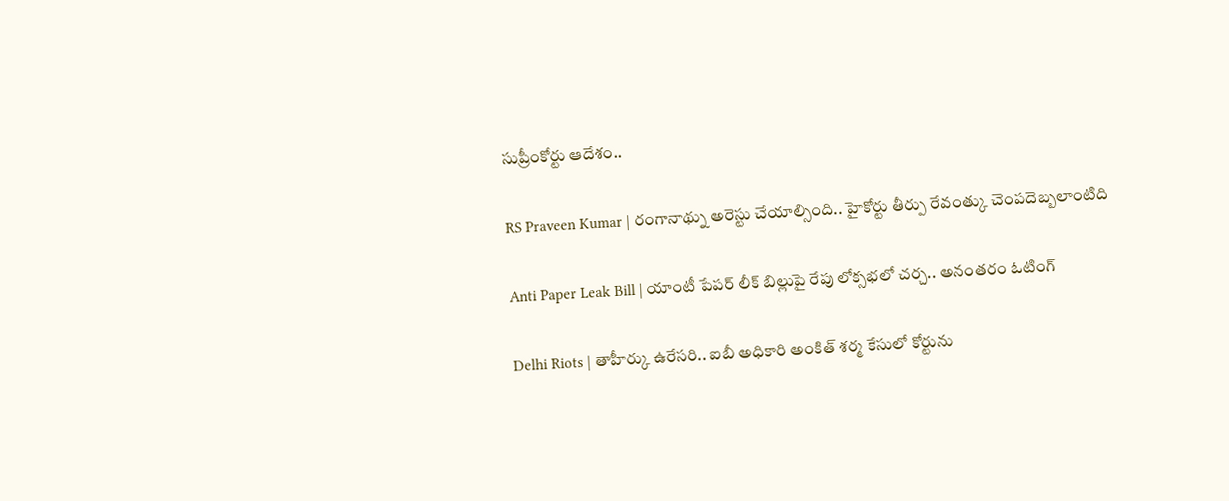సుప్రీంకోర్టు ఆదేశం..

RS Praveen Kumar | రంగానాథ్ను అరెస్టు చేయాల్సింది.. హైకోర్టు తీర్పు రేవంత్కు చెంపదెబ్బలాంటిది

Anti Paper Leak Bill | యాంటీ పేపర్ లీక్ బిల్లుపై రేపు లోక్సభలో చర్చ.. అనంతరం ఓటింగ్

Delhi Riots | తాహీర్కు ఉరేసరి.. ఐబీ అధికారి అంకిత్ శర్మ కేసులో కోర్టును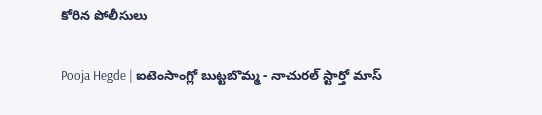కోరిన పోలీసులు

Pooja Hegde | ఐటెంసాంగ్లో బుట్టబొమ్మ - నాచురల్ స్టార్తో మాస్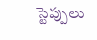స్టెప్పులు